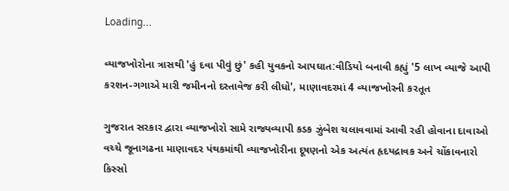Loading...

વ્યાજખોરોના ત્રાસથી 'હું દવા પીવું છું' કહી યુવકનો આપઘાત:વીડિયો બનાવી કહ્યું '5 લાખ વ્યાજે આપી કરશન-ગગાએ મારી જમીનનો દસ્તાવેજ કરી લીધો', માણાવદરમાં 4 વ્યાજખોરની કરતૂત

ગુજરાત સરકાર દ્વારા વ્યાજખોરો સામે રાજ્યવ્યાપી કડક ઝુંબેશ ચલાવવામાં આવી રહી હોવાના દાવાઓ વચ્ચે જૂનાગઢના માણાવદર પંથકમાંથી વ્યાજખોરીના દૂષણનો એક અત્યંત હૃદયદ્રાવક અને ચોંકાવનારો કિસ્સો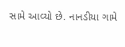સામે આવ્યો છે. નાનડીયા ગામે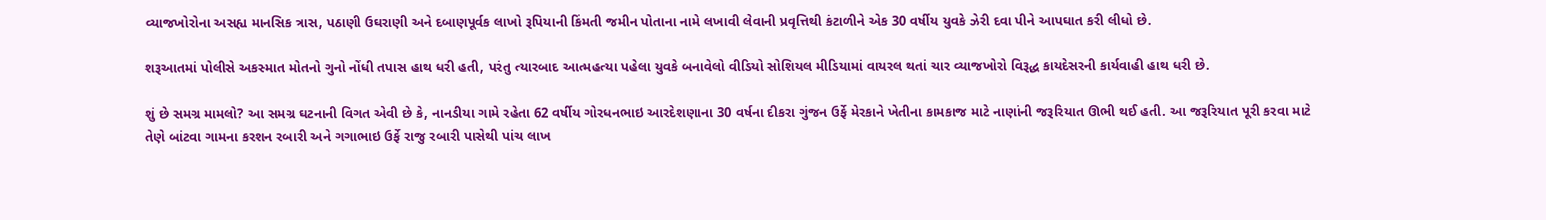વ્યાજખોરોના અસહ્ય માનસિક ત્રાસ, પઠાણી ઉઘરાણી અને દબાણપૂર્વક લાખો રૂપિયાની કિંમતી જમીન પોતાના નામે લખાવી લેવાની પ્રવૃત્તિથી કંટાળીને એક 30 વર્ષીય યુવકે ઝેરી દવા પીને આપઘાત કરી લીધો છે.

શરૂઆતમાં પોલીસે અકસ્માત મોતનો ગુનો નોંધી તપાસ હાથ ધરી હતી, પરંતુ ત્યારબાદ આત્મહત્યા પહેલા યુવકે બનાવેલો વીડિયો સોશિયલ મીડિયામાં વાયરલ થતાં ચાર વ્યાજખોરો વિરૂદ્ધ કાયદેસરની કાર્યવાહી હાથ ધરી છે.

શું છે સમગ્ર મામલો? આ સમગ્ર ઘટનાની વિગત એવી છે કે, નાનડીયા ગામે રહેતા 62 વર્ષીય ગોરધનભાઇ આરદેશણાના 30 વર્ષના દીકરા ગુંજન ઉર્ફે મેરકાને ખેતીના કામકાજ માટે નાણાંની જરૂરિયાત ઊભી થઈ હતી. આ જરૂરિયાત પૂરી કરવા માટે તેણે બાંટવા ગામના કરશન રબારી અને ગગાભાઇ ઉર્ફે રાજુ રબારી પાસેથી પાંચ લાખ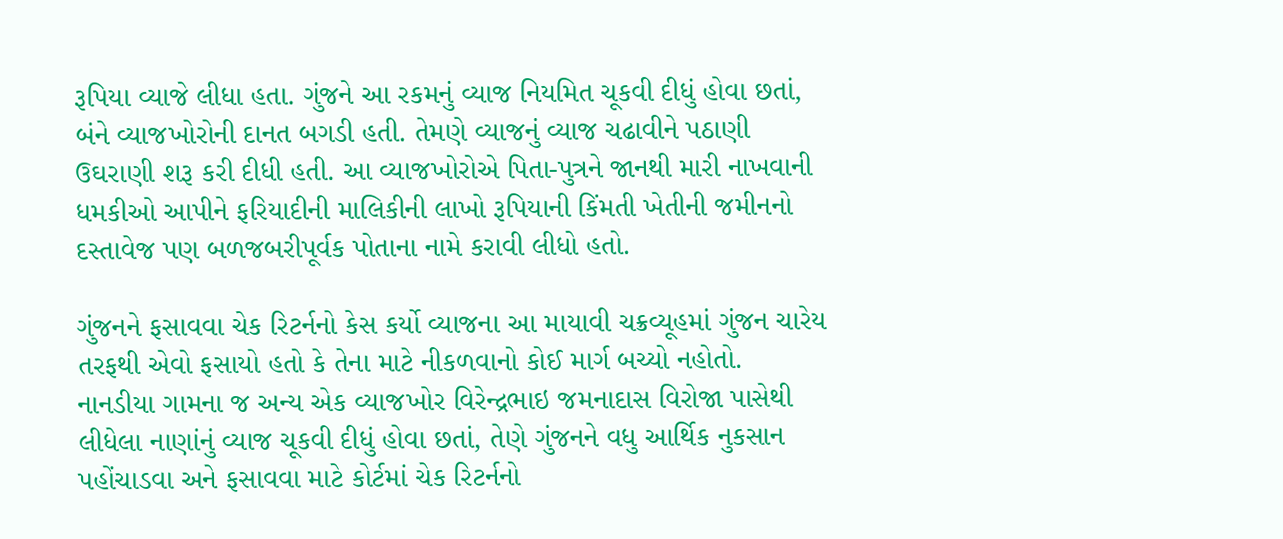રૂપિયા વ્યાજે લીધા હતા. ગુંજને આ રકમનું વ્યાજ નિયમિત ચૂકવી દીધું હોવા છતાં, બંને વ્યાજખોરોની દાનત બગડી હતી. તેમણે વ્યાજનું વ્યાજ ચઢાવીને પઠાણી ઉઘરાણી શરૂ કરી દીધી હતી. આ વ્યાજખોરોએ પિતા-પુત્રને જાનથી મારી નાખવાની ધમકીઓ આપીને ફરિયાદીની માલિકીની લાખો રૂપિયાની કિંમતી ખેતીની જમીનનો દસ્તાવેજ પણ બળજબરીપૂર્વક પોતાના નામે કરાવી લીધો હતો.

ગુંજનને ફસાવવા ચેક રિટર્નનો કેસ કર્યો વ્યાજના આ માયાવી ચક્રવ્યૂહમાં ગુંજન ચારેય તરફથી એવો ફસાયો હતો કે તેના માટે નીકળવાનો કોઈ માર્ગ બચ્યો નહોતો. નાનડીયા ગામના જ અન્ય એક વ્યાજખોર વિરેન્દ્રભાઇ જમનાદાસ વિરોજા પાસેથી લીધેલા નાણાંનું વ્યાજ ચૂકવી દીધું હોવા છતાં, તેણે ગુંજનને વધુ આર્થિક નુકસાન પહોંચાડવા અને ફસાવવા માટે કોર્ટમાં ચેક રિટર્નનો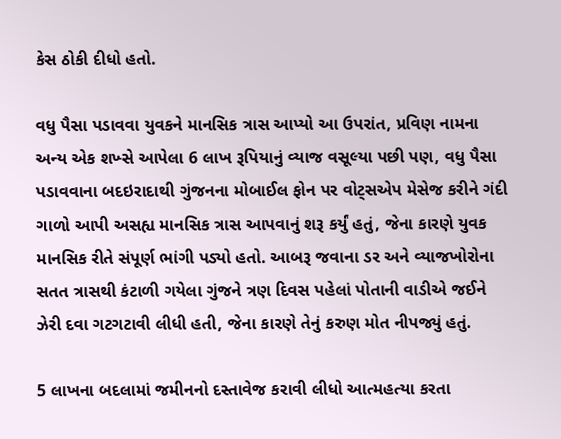કેસ ઠોકી દીધો હતો.

વધુ પૈસા પડાવવા યુવકને માનસિક ત્રાસ આપ્યો આ ઉપરાંત, પ્રવિણ નામના અન્ય એક શખ્સે આપેલા 6 લાખ રૂપિયાનું વ્યાજ વસૂલ્યા પછી પણ, વધુ પૈસા પડાવવાના બદઇરાદાથી ગુંજનના મોબાઈલ ફોન પર વોટ્સએપ મેસેજ કરીને ગંદી ગાળો આપી અસહ્ય માનસિક ત્રાસ આપવાનું શરૂ કર્યું હતું, જેના કારણે યુવક માનસિક રીતે સંપૂર્ણ ભાંગી પડ્યો હતો. આબરૂ જવાના ડર અને વ્યાજખોરોના સતત ત્રાસથી કંટાળી ગયેલા ગુંજને ત્રણ દિવસ પહેલાં પોતાની વાડીએ જઈને ઝેરી દવા ગટગટાવી લીધી હતી, જેના કારણે તેનું કરુણ મોત નીપજ્યું હતું.

5 લાખના બદલામાં જમીનનો દસ્તાવેજ કરાવી લીધો આત્મહત્યા કરતા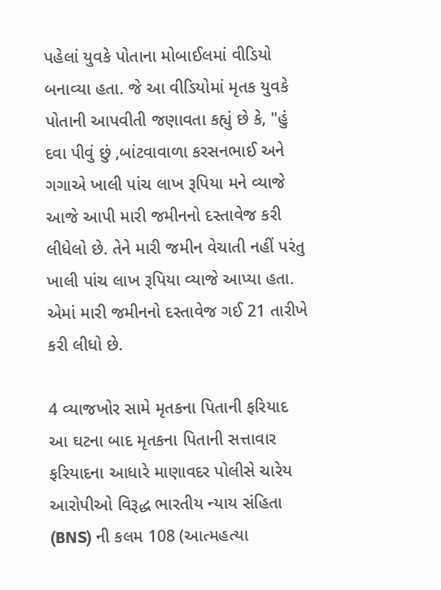પહેલાં યુવકે પોતાના મોબાઈલમાં વીડિયો બનાવ્યા હતા. જે આ વીડિયોમાં મૃતક યુવકે પોતાની આપવીતી જણાવતા કહ્યું છે કે, "હું દવા પીવું છું ,બાંટવાવાળા કરસનભાઈ અને ગગાએ ખાલી પાંચ લાખ રૂપિયા મને વ્યાજે આજે આપી મારી જમીનનો દસ્તાવેજ કરી લીધેલો છે. તેને મારી જમીન વેચાતી નહીં પરંતુ ખાલી પાંચ લાખ રૂપિયા વ્યાજે આપ્યા હતા. એમાં મારી જમીનનો દસ્તાવેજ ગઈ 21 તારીખે કરી લીધો છે.

4 વ્યાજખોર સામે મૃતકના પિતાની ફરિયાદ આ ઘટના બાદ મૃતકના પિતાની સત્તાવાર ફરિયાદના આધારે માણાવદર પોલીસે ચારેય આરોપીઓ વિરૂદ્ધ ભારતીય ન્યાય સંહિતા (BNS) ની કલમ 108 (આત્મહત્યા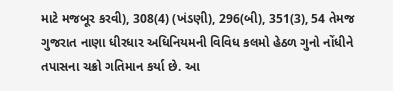માટે મજબૂર કરવી), 308(4) (ખંડણી), 296(બી), 351(3), 54 તેમજ ગુજરાત નાણા ધીરધાર અધિનિયમની વિવિધ કલમો હેઠળ ગુનો નોંધીને તપાસના ચક્રો ગતિમાન કર્યા છે. આ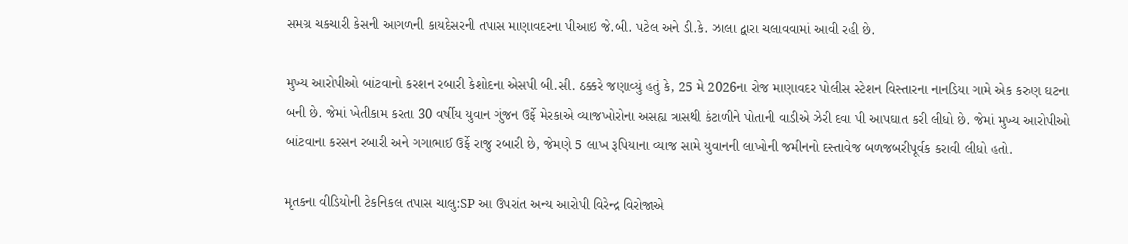સમગ્ર ચકચારી કેસની આગળની કાયદેસરની તપાસ માણાવદરના પીઆઇ જે.બી. પટેલ અને ડી.કે. ઝાલા દ્વારા ચલાવવામાં આવી રહી છે.

મુખ્ય આરોપીઓ બાંટવાનો કરશન રબારી કેશોદના એસપી બી.સી. ઠક્કરે જણાવ્યું હતું કે, 25 મે 2026ના રોજ માણાવદર પોલીસ સ્ટેશન વિસ્તારના નાનડિયા ગામે એક કરુણ ઘટના બની છે. જેમાં ખેતીકામ કરતા 30 વર્ષીય યુવાન ગુંજન ઉર્ફે મેરકાએ વ્યાજખોરોના અસહ્ય ત્રાસથી કંટાળીને પોતાની વાડીએ ઝેરી દવા પી આપઘાત કરી લીધો છે. જેમાં મુખ્ય આરોપીઓ બાંટવાના કરસન રબારી અને ગગાભાઈ ઉર્ફે રાજુ રબારી છે, જેમણે 5 લાખ રૂપિયાના વ્યાજ સામે યુવાનની લાખોની જમીનનો દસ્તાવેજ બળજબરીપૂર્વક કરાવી લીધો હતો.

મૃતકના વીડિયોની ટેકનિકલ તપાસ ચાલુ:SP આ ઉપરાંત અન્ય આરોપી વિરેન્દ્ર વિરોજાએ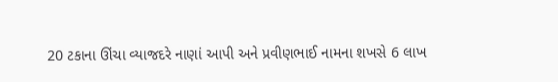20 ટકાના ઊંચા વ્યાજદરે નાણાં આપી અને પ્રવીણભાઈ નામના શખસે 6 લાખ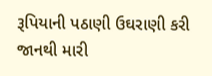રૂપિયાની પઠાણી ઉઘરાણી કરી જાનથી મારી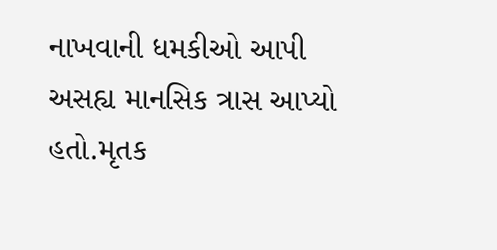નાખવાની ધમકીઓ આપી અસહ્ય માનસિક ત્રાસ આપ્યો હતો.મૃતક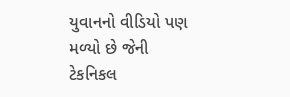યુવાનનો વીડિયો પણ મળ્યો છે જેની ટેકનિકલ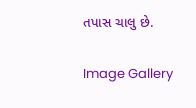તપાસ ચાલુ છે.

Image Gallery